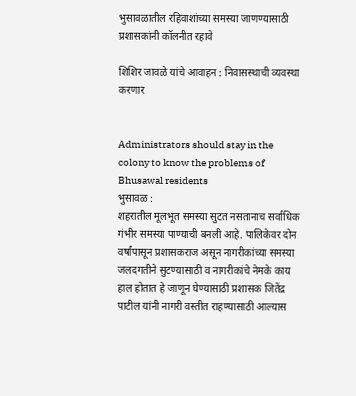भुसावळातील रहिवाशांच्या समस्या जाणण्यासाठी प्रशासकांनी कॉलनीत रहावे

शिशिर जावळे यांचे आवाहन : निवासस्थाची व्यवस्था करणार


Administrators should stay in the colony to know the problems of Bhusawal residents
भुसावळ :
शहरातील मूलभूत समस्या सुटत नसतानाच सर्वाधिक गंभीर समस्या पाण्याची बनली आहे. पालिकेवर दोन वर्षांपासून प्रशासकराज असून नागरीकांच्या समस्या जलदगतीने सुटण्यासाठी व नागरीकांचे नेमके काय हाल होतात हे जाणून घेण्यासाठी प्रशासक जितेंद्र पाटील यांनी नागरी वस्तीत राहण्यासाठी आल्यास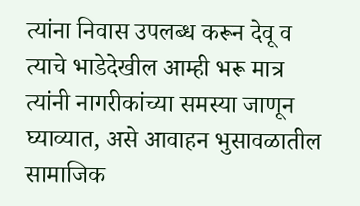त्यांना निवास उपलब्ध करून देवू व त्याचे भाडेदेखील आम्ही भरू मात्र त्यांनी नागरीकांच्या समस्या जाणून घ्याव्यात, असे आवाहन भुसावळातील सामाजिक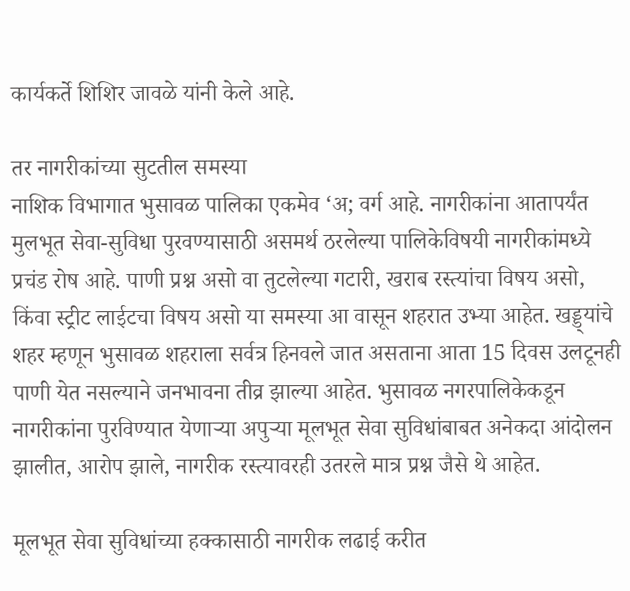कार्यकर्ते शिशिर जावळे यांनी केले आहे.

तर नागरीकांच्या सुटतील समस्या
नाशिक विभागात भुसावळ पालिका एकमेव ‘अ; वर्ग आहे. नागरीकांना आतापर्यंत मुलभूत सेवा-सुविधा पुरवण्यासाठी असमर्थ ठरलेल्या पालिकेविषयी नागरीकांमध्ये प्रचंड रोष आहे. पाणी प्रश्न असो वा तुटलेल्या गटारी, खराब रस्त्यांचा विषय असो, किंवा स्ट्रीट लाईटचा विषय असो या समस्या आ वासून शहरात उभ्या आहेत. खड्ड्यांचे शहर म्हणून भुसावळ शहराला सर्वत्र हिनवले जात असताना आता 15 दिवस उलटूनही पाणी येत नसल्याने जनभावना तीव्र झाल्या आहेत. भुसावळ नगरपालिकेकडून नागरीकांना पुरविण्यात येणार्‍या अपुर्‍या मूलभूत सेवा सुविधांबाबत अनेकदा आंदोलन झालीत, आरोप झाले, नागरीक रस्त्यावरही उतरले मात्र प्रश्न जैसे थे आहेत.

मूलभूत सेवा सुविधांच्या हक्कासाठी नागरीक लढाई करीत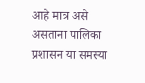आहे मात्र असे असताना पालिका प्रशासन या समस्या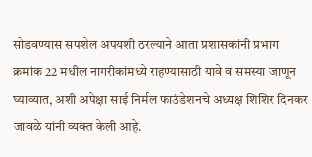सोडवण्यास सपशेल अपयशी ठरल्याने आता प्रशासकांनी प्रभाग क्रमांक 22 मधील नागरीकांमध्ये राहण्यासाठी यावे व समस्या जाणून घ्याव्यात, अशी अपेक्षा साई निर्मल फाउंडेशनचे अध्यक्ष शिशिर दिनकर जावळे यांनी व्यक्त केली आहे.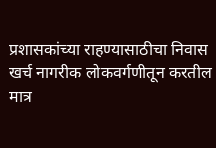प्रशासकांच्या राहण्यासाठीचा निवास खर्च नागरीक लोकवर्गणीतून करतील मात्र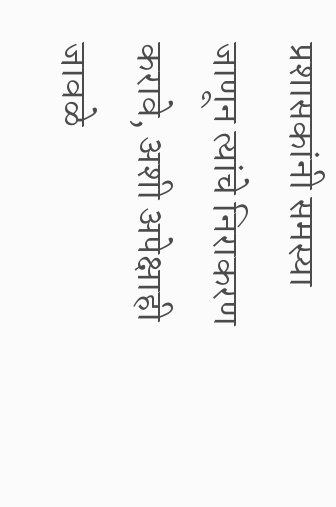प्रशासकांनी समस्या जाणून त्यांचे निराकरण करावे, अशी अपेक्षाही जावळे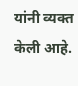यांनी व्यक्त केली आहे.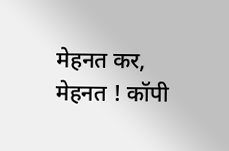मेहनत कर, मेहनत ! कॉपी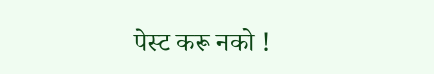पेस्ट करू नको !